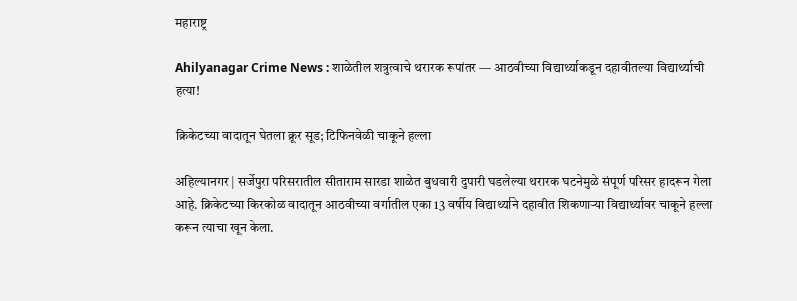महाराष्ट्र

Ahilyanagar Crime News : शाळेतील शत्रुत्वाचे थरारक रूपांतर — आठवीच्या विद्यार्थ्याकडून दहावीतल्या विद्यार्थ्याची हत्या!

क्रिकेटच्या वादातून घेतला क्रूर सूड; टिफिनवेळी चाकूने हल्ला

अहिल्यानगर | सर्जेपुरा परिसरातील सीताराम सारडा शाळेत बुधवारी दुपारी घडलेल्या थरारक घटनेमुळे संपूर्ण परिसर हादरून गेला आहे. क्रिकेटच्या किरकोळ वादातून आठवीच्या वर्गातील एका 13 वर्षीय विद्यार्थ्याने दहावीत शिकणाऱ्या विद्यार्थ्यावर चाकूने हल्ला करून त्याचा खून केला.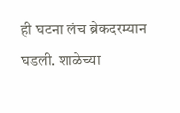ही घटना लंच ब्रेकदरम्यान घडली. शाळेच्या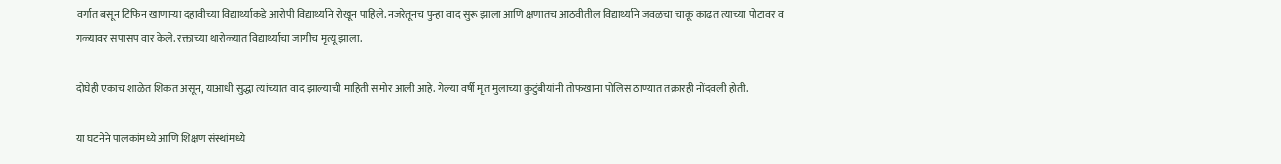वर्गात बसून टिफिन खाणाऱ्या दहावीच्या विद्यार्थ्याकडे आरोपी विद्यार्थ्याने रोखून पाहिले. नजरेतूनच पुन्हा वाद सुरू झाला आणि क्षणातच आठवीतील विद्यार्थ्याने जवळचा चाकू काढत त्याच्या पोटावर व गळ्यावर सपासप वार केले. रक्ताच्या थारोळ्यात विद्यार्थ्याचा जागीच मृत्यू झाला.

दोघेही एकाच शाळेत शिकत असून, याआधी सुद्धा त्यांच्यात वाद झाल्याची माहिती समोर आली आहे. गेल्या वर्षी मृत मुलाच्या कुटुंबीयांनी तोफखाना पोलिस ठाण्यात तक्रारही नोंदवली होती.

या घटनेने पालकांमध्ये आणि शिक्षण संस्थांमध्ये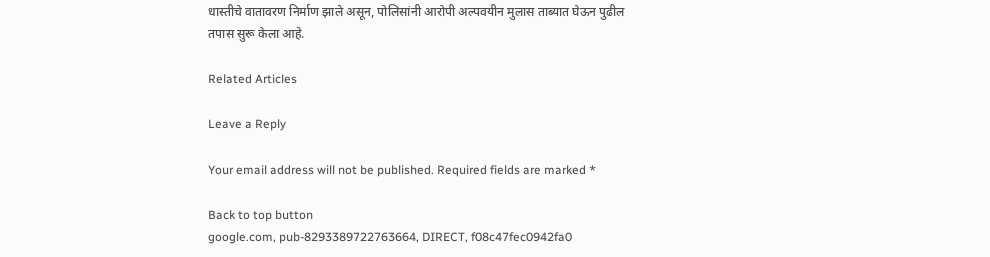धास्तीचे वातावरण निर्माण झाले असून, पोलिसांनी आरोपी अल्पवयीन मुलास ताब्यात घेऊन पुढील तपास सुरू केला आहे.

Related Articles

Leave a Reply

Your email address will not be published. Required fields are marked *

Back to top button
google.com, pub-8293389722763664, DIRECT, f08c47fec0942fa0